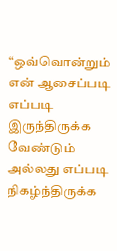“ஒவ்வொன்றும் என் ஆசைப்படி எப்படி இருந்திருக்க வேண்டும் அல்லது எப்படி நிகழ்ந்திருக்க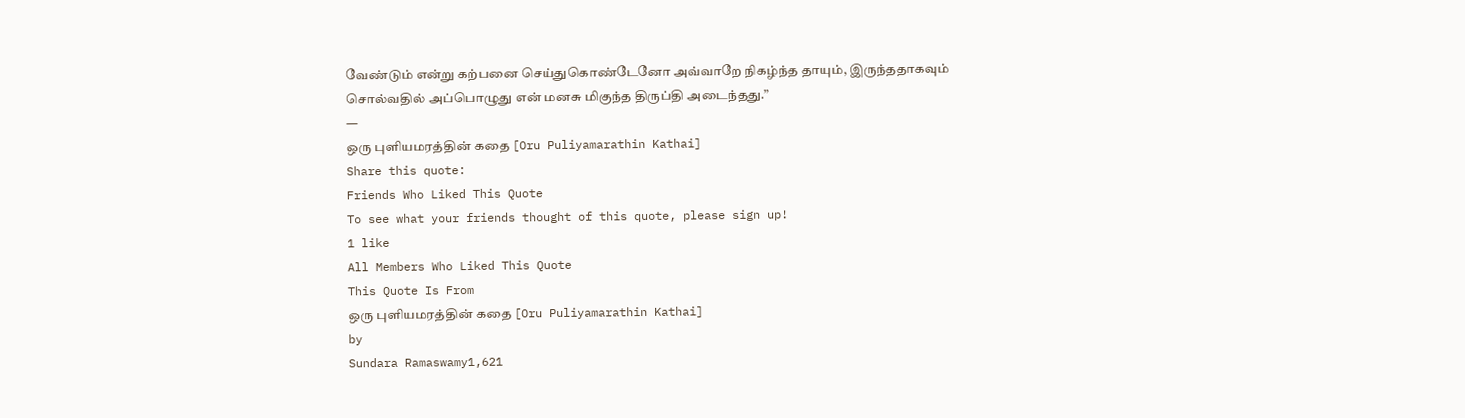வேண்டும் என்று கற்பனை செய்துகொண்டேனோ அவ்வாறே நிகழ்ந்த தாயும், இருந்ததாகவும் சொல்வதில் அப்பொழுது என் மனசு மிகுந்த திருப்தி அடைந்தது.”
―
ஒரு புளியமரத்தின் கதை [Oru Puliyamarathin Kathai]
Share this quote:
Friends Who Liked This Quote
To see what your friends thought of this quote, please sign up!
1 like
All Members Who Liked This Quote
This Quote Is From
ஒரு புளியமரத்தின் கதை [Oru Puliyamarathin Kathai]
by
Sundara Ramaswamy1,621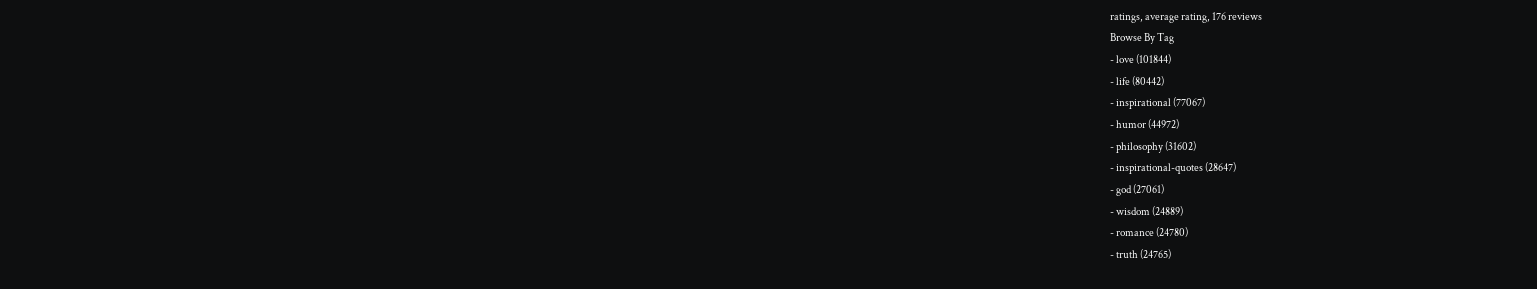ratings, average rating, 176 reviews
Browse By Tag
- love (101844)
- life (80442)
- inspirational (77067)
- humor (44972)
- philosophy (31602)
- inspirational-quotes (28647)
- god (27061)
- wisdom (24889)
- romance (24780)
- truth (24765)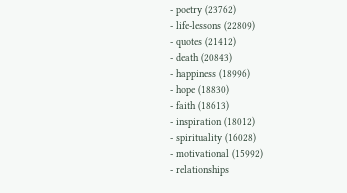- poetry (23762)
- life-lessons (22809)
- quotes (21412)
- death (20843)
- happiness (18996)
- hope (18830)
- faith (18613)
- inspiration (18012)
- spirituality (16028)
- motivational (15992)
- relationships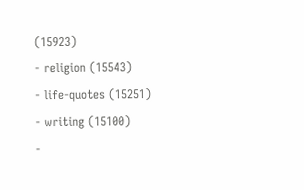(15923)
- religion (15543)
- life-quotes (15251)
- writing (15100)
-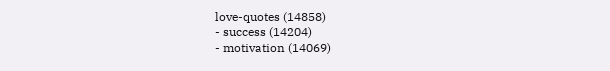love-quotes (14858)
- success (14204)
- motivation (14069)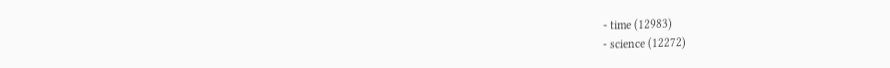- time (12983)
- science (12272)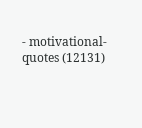- motivational-quotes (12131)